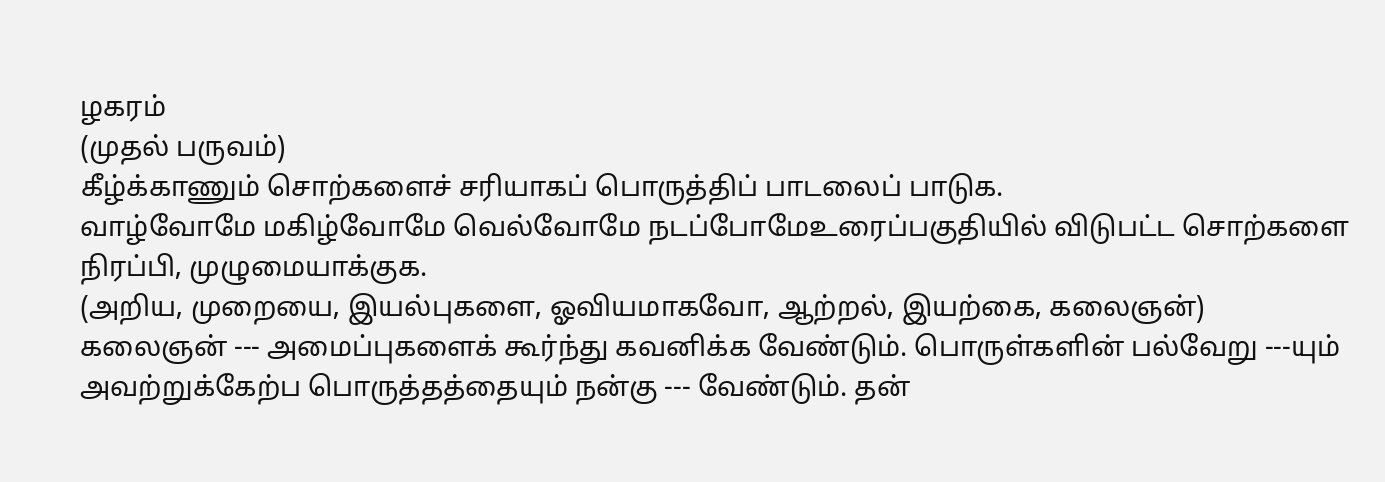ழகரம்
(முதல் பருவம்)
கீழ்க்காணும் சொற்களைச் சரியாகப் பொருத்திப் பாடலைப் பாடுக.
வாழ்வோமே மகிழ்வோமே வெல்வோமே நடப்போமேஉரைப்பகுதியில் விடுபட்ட சொற்களை நிரப்பி, முழுமையாக்குக.
(அறிய, முறையை, இயல்புகளை, ஓவியமாகவோ, ஆற்றல், இயற்கை, கலைஞன்)
கலைஞன் --- அமைப்புகளைக் கூர்ந்து கவனிக்க வேண்டும். பொருள்களின் பல்வேறு ---யும் அவற்றுக்கேற்ப பொருத்தத்தையும் நன்கு --- வேண்டும். தன்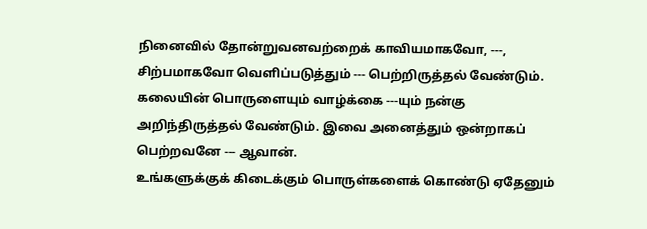நினைவில் தோன்றுவனவற்றைக் காவியமாகவோ, ---, சிற்பமாகவோ வெளிப்படுத்தும் --- பெற்றிருத்தல் வேண்டும். கலையின் பொருளையும் வாழ்க்கை ---யும் நன்கு அறிந்திருத்தல் வேண்டும். இவை அனைத்தும் ஒன்றாகப் பெற்றவனே --- ஆவான்.
உங்களுக்குக் கிடைக்கும் பொருள்களைக் கொண்டு ஏதேனும்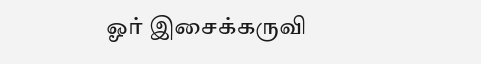ஓர் இசைக்கருவி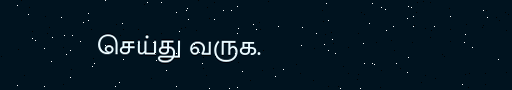செய்து வருக.